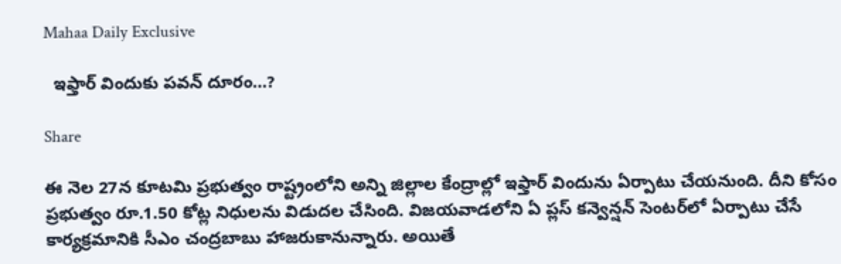Mahaa Daily Exclusive

  ఇఫ్తార్ విందుకు పవన్ దూరం…?

Share

ఈ నెల 27న కూటమి ప్రభుత్వం రాష్ట్రంలోని అన్ని జిల్లాల కేంద్రాల్లో ఇఫ్తార్ విందును ఏర్పాటు చేయనుంది. దీని కోసం ప్రభుత్వం రూ.1.50 కోట్ల నిధులను విడుదల చేసింది. విజయవాడలోని ఏ ప్లస్ కన్వెన్షన్ సెంటర్‌లో ఏర్పాటు చేసే కార్యక్రమానికి సీఎం చంద్రబాబు హాజరుకానున్నారు. అయితే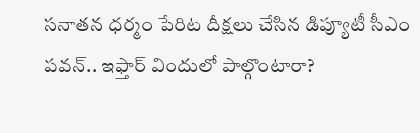సనాతన ధర్మం పేరిట దీక్షలు చేసిన డిప్యూటీ సీఎం పవన్.. ఇఫ్తార్ విందులో పాల్గొంటారా?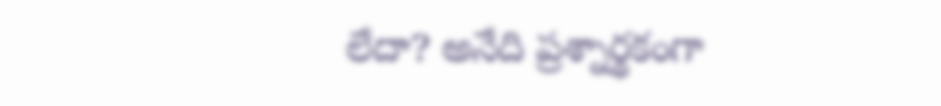లేదా? అనేది ప్రశ్నార్థకంగా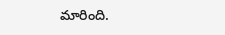మారింది.